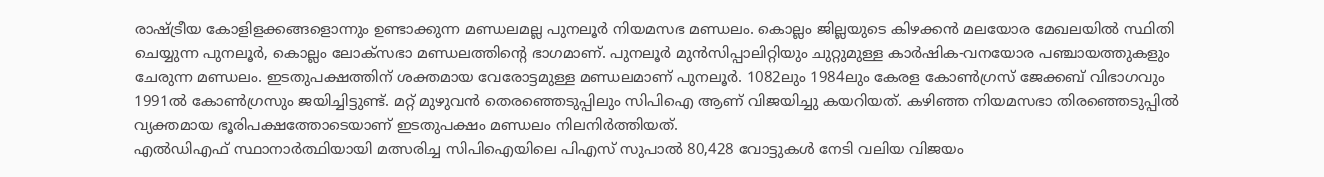രാഷ്ട്രീയ കോളിളക്കങ്ങളൊന്നും ഉണ്ടാക്കുന്ന മണ്ഡലമല്ല പുനലൂർ നിയമസഭ മണ്ഡലം. കൊല്ലം ജില്ലയുടെ കിഴക്കൻ മലയോര മേഖലയിൽ സ്ഥിതി ചെയ്യുന്ന പുനലൂർ, കൊല്ലം ലോക്സഭാ മണ്ഡലത്തിന്റെ ഭാഗമാണ്. പുനലൂർ മുൻസിപ്പാലിറ്റിയും ചുറ്റുമുള്ള കാർഷിക-വനയോര പഞ്ചായത്തുകളും ചേരുന്ന മണ്ഡലം. ഇടതുപക്ഷത്തിന് ശക്തമായ വേരോട്ടമുള്ള മണ്ഡലമാണ് പുനലൂർ. 1082ലും 1984ലും കേരള കോൺഗ്രസ് ജേക്കബ് വിഭാഗവും 1991ൽ കോൺഗ്രസും ജയിച്ചിട്ടുണ്ട്. മറ്റ് മുഴുവൻ തെരഞ്ഞെടുപ്പിലും സിപിഐ ആണ് വിജയിച്ചു കയറിയത്. കഴിഞ്ഞ നിയമസഭാ തിരഞ്ഞെടുപ്പിൽ വ്യക്തമായ ഭൂരിപക്ഷത്തോടെയാണ് ഇടതുപക്ഷം മണ്ഡലം നിലനിർത്തിയത്.
എൽഡിഎഫ് സ്ഥാനാർത്ഥിയായി മത്സരിച്ച സിപിഐയിലെ പിഎസ് സുപാൽ 80,428 വോട്ടുകൾ നേടി വലിയ വിജയം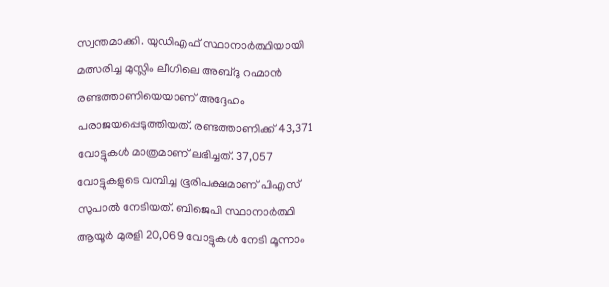സ്വന്തമാക്കി. യുഡിഎഫ് സ്ഥാനാർത്ഥിയായി മത്സരിച്ച മുസ്ലിം ലീഗിലെ അബ്ദു റഹ്മാൻ രണ്ടത്താണിയെയാണ് അദ്ദേഹം പരാജയപ്പെടുത്തിയത്. രണ്ടത്താണിക്ക് 43,371 വോട്ടുകൾ മാത്രമാണ് ലഭിച്ചത്. 37,057 വോട്ടുകളുടെ വമ്പിച്ച ഭൂരിപക്ഷമാണ് പിഎസ് സുപാൽ നേടിയത്. ബിജെപി സ്ഥാനാർത്ഥി ആയൂർ മുരളി 20,069 വോട്ടുകൾ നേടി മൂന്നാം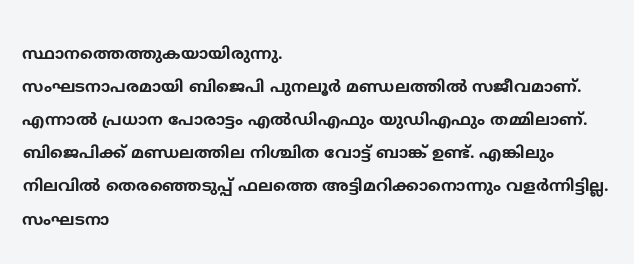സ്ഥാനത്തെത്തുകയായിരുന്നു.
സംഘടനാപരമായി ബിജെപി പുനലൂർ മണ്ഡലത്തിൽ സജീവമാണ്. എന്നാൽ പ്രധാന പോരാട്ടം എൽഡിഎഫും യുഡിഎഫും തമ്മിലാണ്. ബിജെപിക്ക് മണ്ഡലത്തില നിശ്ചിത വോട്ട് ബാങ്ക് ഉണ്ട്. എങ്കിലും നിലവിൽ തെരഞ്ഞെടുപ്പ് ഫലത്തെ അട്ടിമറിക്കാനൊന്നും വളർന്നിട്ടില്ല. സംഘടനാ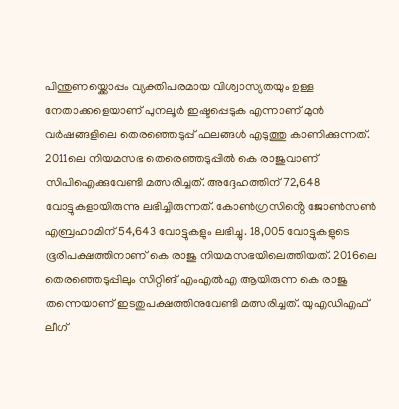പിന്തുണയ്ക്കൊപ്പം വ്യക്തിപരമായ വിശ്വാസ്യതയും ഉള്ള നേതാക്കളെയാണ് പുനലൂർ ഇഷ്ടപ്പെടുക എന്നാണ് മുൻ വർഷങ്ങളിലെ തെരഞ്ഞെടുപ്പ് ഫലങ്ങൾ എടുത്തു കാണിക്കുന്നത്.
2011ലെ നിയമസഭ തെരെഞ്ഞടുപ്പിൽ കെ രാജുവാണ് സിപിഐക്കുവേണ്ടി മത്സരിച്ചത്. അദ്ദേഹത്തിന് 72,648 വോട്ടുകളായിരുന്നു ലഭിച്ചിരുന്നത്. കോൺഗ്രസിൻ്റെ ജോൺസൺ എബ്രഹാമിന് 54,643 വോട്ടുകളും ലഭിച്ചു. 18,005 വോട്ടുകളുടെ ഭൂരിപക്ഷത്തിനാണ് കെ രാജു നിയമസഭയിലെത്തിയത്. 2016ലെ തെരഞ്ഞെടുപ്പിലും സിറ്റിങ് എംഎൽഎ ആയിരുന്ന കെ രാജു തന്നെയാണ് ഇടതുപക്ഷത്തിനുവേണ്ടി മത്സരിച്ചത്. യുഎഡിഎഫ് ലീഗ്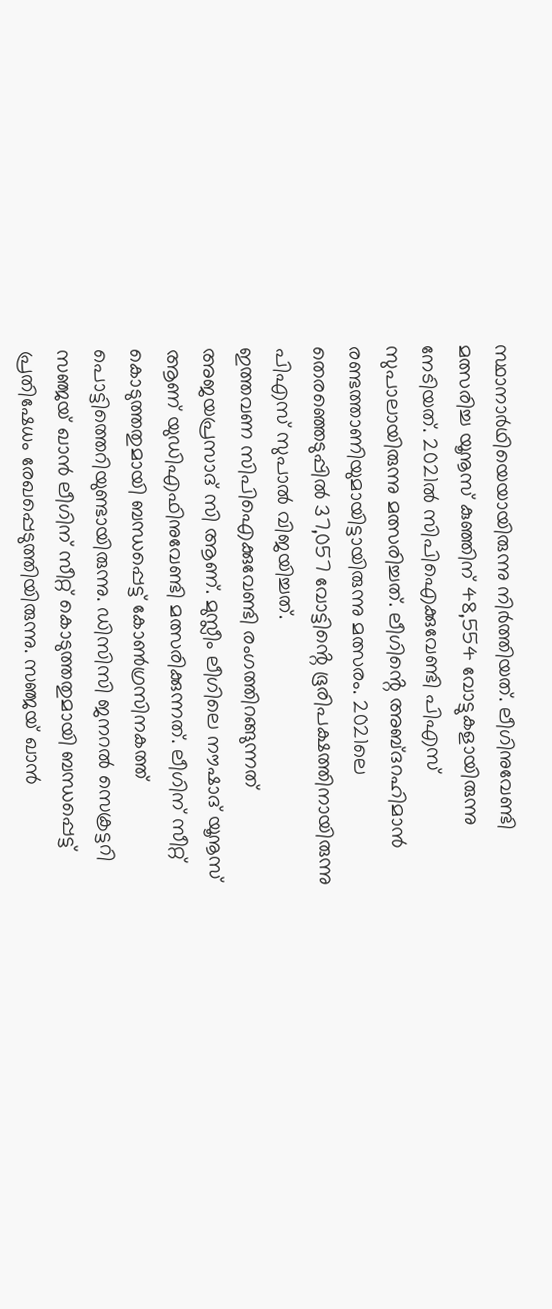സ്ഥാനാർഥിയെയായിരുന്നു നിർത്തിയത്. ലീഗിനുവേണ്ടി മത്സരിച്ച യൂനൂസ് കുഞ്ഞിന് 48,554 വോട്ടുകളായിരുന്നു നേടിയത്. 2021ൽ സിപിഐക്കുവേണ്ടി പിഎസ് സുപാലായിരുന്നു മത്സരിച്ചത്. ലീഗിൻ്റെ അബ്ദറഹിമാൻ രണ്ടത്താണിയുമായിട്ടായിരുന്നു മത്സരം. 2021ലെ തെരഞ്ഞെടുപ്പിൽ 37,057 വോട്ടിൻ്റെ ഭൂരിപക്ഷത്തിനായിരുന്നു പിഎസ് സുപാൽ വിജയിച്ചത്.
ഇത്തവണ സിപിഐക്കുവേണ്ടി രംഗത്തിറങ്ങുന്നത് അജയപ്രസാദ് സി ആണ്. മുസ്ലീം ലീഗിലെ നൗഷാദ് യൂനൂസ് ആണ് യുഡിഎഫിനുവേണ്ടി മത്സരിക്കുന്നത്. ലീഗിന് സീറ്റ് കൊടുത്തതുമായി ബന്ധപ്പെട്ട് കോൺഗ്രസിനകത്ത് പൊട്ടിത്തെറിയുണ്ടായിരുന്നു. ഡിസിസി ജനറൽ സെക്രട്ടറി സഞ്ജയ് ഖാൻ ലീഗിന് സീറ്റ് കൊടുത്തതുമായി ബന്ധപ്പെട്ട് പ്രതിഷേധം രേഖപ്പെടുത്തിയിരുന്നു. സഞ്ജയ് ഖാൻ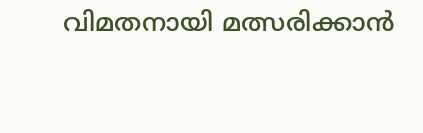വിമതനായി മത്സരിക്കാൻ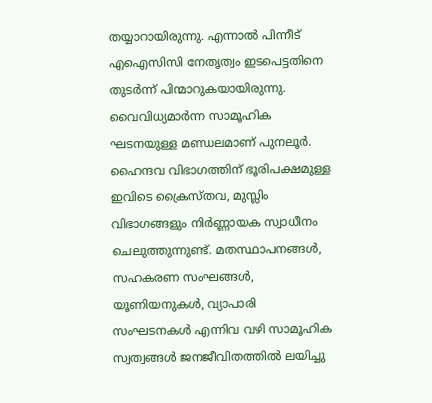തയ്യാറായിരുന്നു. എന്നാൽ പിന്നീട് എഐസിസി നേതൃത്വം ഇടപെട്ടതിനെ തുടർന്ന് പിന്മാറുകയായിരുന്നു.
വൈവിധ്യമാർന്ന സാമൂഹിക ഘടനയുള്ള മണ്ഡലമാണ് പുനലൂർ. ഹൈന്ദവ വിഭാഗത്തിന് ഭൂരിപക്ഷമുള്ള ഇവിടെ ക്രൈസ്തവ, മുസ്ലിം വിഭാഗങ്ങളും നിർണ്ണായക സ്വാധീനം ചെലുത്തുന്നുണ്ട്. മതസ്ഥാപനങ്ങൾ, സഹകരണ സംഘങ്ങൾ, യൂണിയനുകൾ, വ്യാപാരി സംഘടനകൾ എന്നിവ വഴി സാമൂഹിക സ്വത്വങ്ങൾ ജനജീവിതത്തിൽ ലയിച്ചു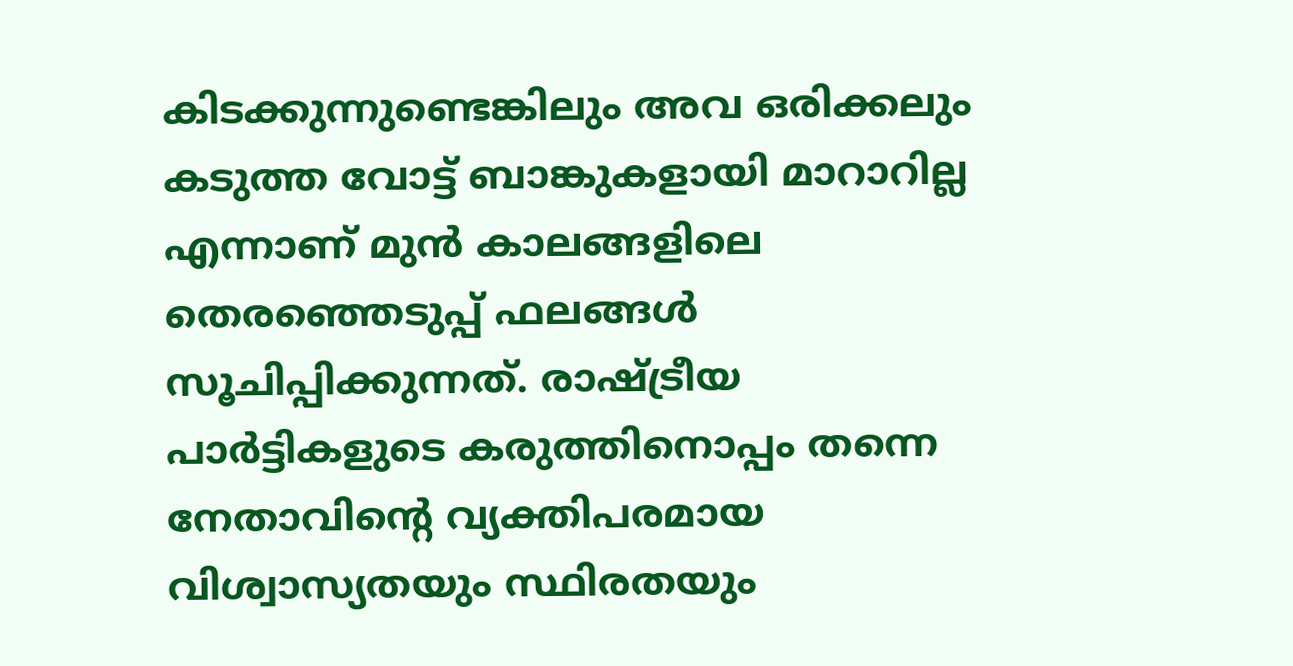കിടക്കുന്നുണ്ടെങ്കിലും അവ ഒരിക്കലും കടുത്ത വോട്ട് ബാങ്കുകളായി മാറാറില്ല എന്നാണ് മുൻ കാലങ്ങളിലെ തെരഞ്ഞെടുപ്പ് ഫലങ്ങൾ സൂചിപ്പിക്കുന്നത്. രാഷ്ട്രീയ പാർട്ടികളുടെ കരുത്തിനൊപ്പം തന്നെ നേതാവിന്റെ വ്യക്തിപരമായ വിശ്വാസ്യതയും സ്ഥിരതയും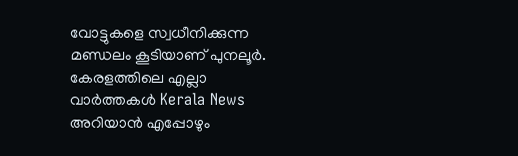വോട്ടുകളെ സ്വധീനിക്കുന്ന മണ്ഡലം കൂടിയാണ് പുനലൂർ.
കേരളത്തിലെ എല്ലാ വാർത്തകൾ Kerala News അറിയാൻ എപ്പോഴും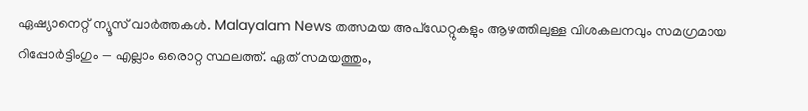ഏഷ്യാനെറ്റ് ന്യൂസ് വാർത്തകൾ. Malayalam News തത്സമയ അപ്ഡേറ്റുകളും ആഴത്തിലുള്ള വിശകലനവും സമഗ്രമായ റിപ്പോർട്ടിംഗും — എല്ലാം ഒരൊറ്റ സ്ഥലത്ത്. ഏത് സമയത്തും,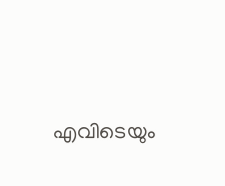എവിടെയും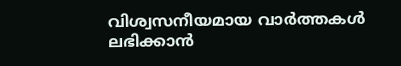വിശ്വസനീയമായ വാർത്തകൾ ലഭിക്കാൻ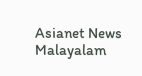Asianet News Malayalam